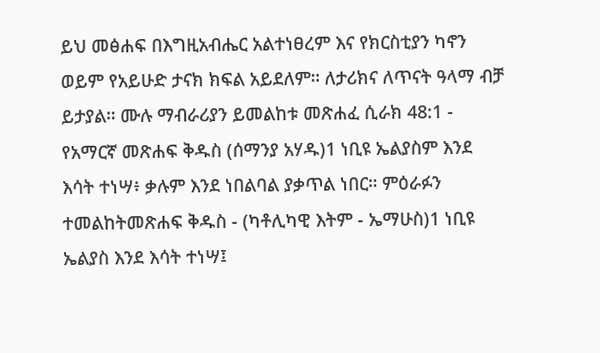ይህ መፅሐፍ በእግዚአብሔር አልተነፀረም እና የክርስቲያን ካኖን ወይም የአይሁድ ታናክ ክፍል አይደለም። ለታሪክና ለጥናት ዓላማ ብቻ ይታያል። ሙሉ ማብራሪያን ይመልከቱ መጽሐፈ ሲራክ 48:1 - የአማርኛ መጽሐፍ ቅዱስ (ሰማንያ አሃዱ)1 ነቢዩ ኤልያስም እንደ እሳት ተነሣ፥ ቃሉም እንደ ነበልባል ያቃጥል ነበር። ምዕራፉን ተመልከትመጽሐፍ ቅዱስ - (ካቶሊካዊ እትም - ኤማሁስ)1 ነቢዩ ኤልያስ እንደ እሳት ተነሣ፤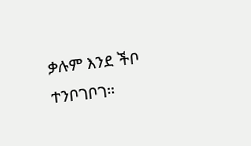ቃሉም እንደ ችቦ ተንቦገቦገ።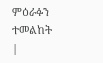ምዕራፉን ተመልከት |